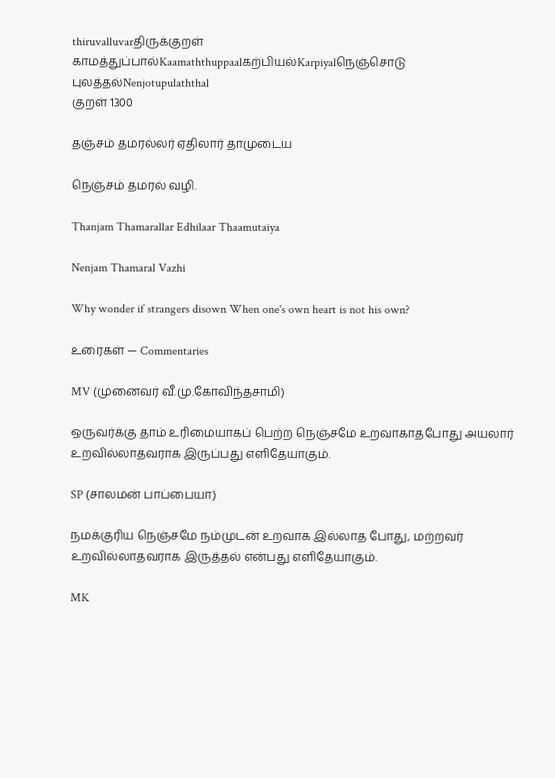thiruvalluvarதிருக்குறள்
காமத்துப்பால்Kaamaththuppaalகற்பியல்Karpiyalநெஞ்சொடு புலத்தல்Nenjotupulaththal
குறள் 1300

தஞ்சம் தமரல்லர் ஏதிலார் தாமுடைய

நெஞ்சம் தமரல் வழி.

Thanjam Thamarallar Edhilaar Thaamutaiya

Nenjam Thamaral Vazhi

Why wonder if strangers disown When one's own heart is not his own?

உரைகள் — Commentaries

MV (முனைவர் வீ.மு.கோவிந்தசாமி)

ஒருவர்க்கு தாம் உரிமையாகப் பெற்ற நெஞ்சமே உறவாகாதபோது அயலார் உறவில்லாதவராக இருப்பது எளிதேயாகும்.

SP (சாலமன் பாப்பையா)

நமக்குரிய நெஞ்சமே நம்முடன் உறவாக இல்லாத போது, மற்றவர் உறவில்லாதவராக இருத்தல் என்பது எளிதேயாகும்.

MK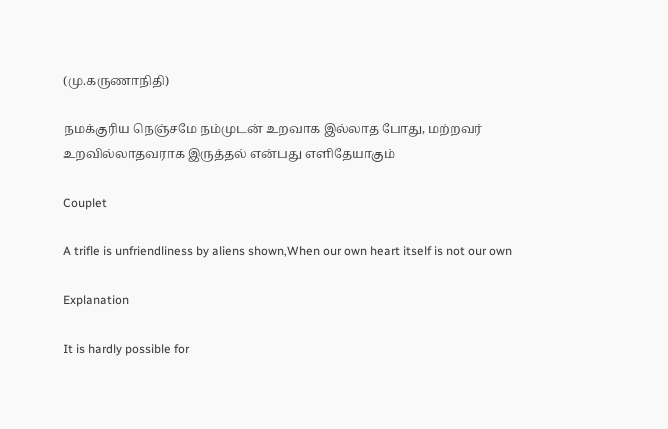(மு.கருணாநிதி)

நமக்குரிய நெஞ்சமே நம்முடன் உறவாக இல்லாத போது, மற்றவர் உறவில்லாதவராக இருத்தல் என்பது எளிதேயாகும்

Couplet

A trifle is unfriendliness by aliens shown,When our own heart itself is not our own

Explanation

It is hardly possible for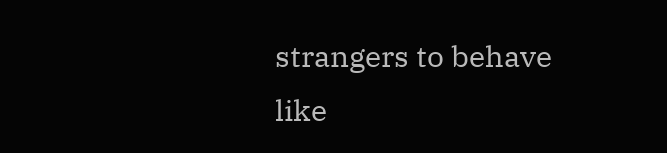strangers to behave like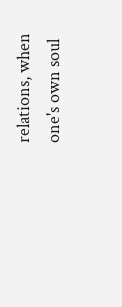relations, when one's own soul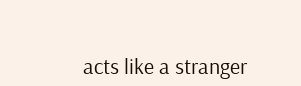acts like a stranger